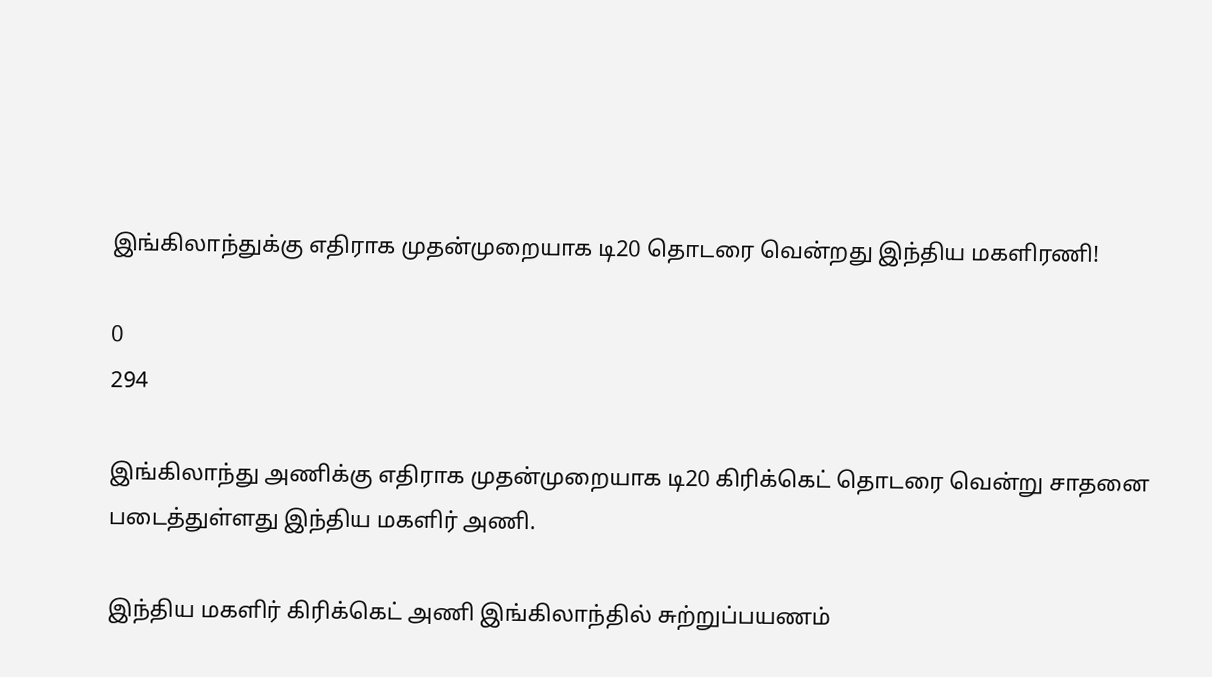இங்கிலாந்துக்கு எதிராக முதன்முறையாக டி20 தொடரை வென்றது இந்திய மகளிரணி!

0
294

இங்கிலாந்து அணிக்கு எதிராக முதன்முறையாக டி20 கிரிக்கெட் தொடரை வென்று சாதனை படைத்துள்ளது இந்திய மகளிர் அணி.

இந்திய மகளிர் கிரிக்கெட் அணி இங்கிலாந்தில் சுற்றுப்பயணம்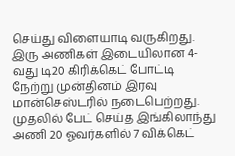செய்து விளையாடி வருகிறது. இரு அணிகள் இடையிலான 4-வது டி20 கிரிக்கெட் போட்டி நேற்று முன்தினம் இரவு மான்செஸ்டரில் நடைபெற்றது. முதலில் பேட் செய்த இங்கிலாந்து அணி 20 ஓவர்களில் 7 விக்கெட்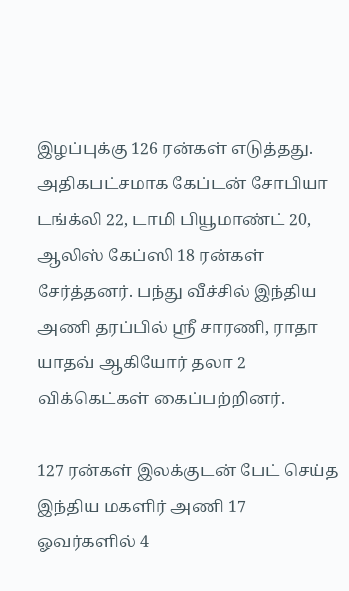இழப்புக்கு 126 ரன்கள் எடுத்தது. அதிகபட்சமாக கேப்டன் சோபியா டங்க்லி 22, டாமி பியூமாண்ட் 20, ஆலிஸ் கேப்ஸி 18 ரன்கள் சேர்த்தனர். பந்து வீச்சில் இந்திய அணி தரப்பில் ஸ்ரீ சாரணி, ராதா யாதவ் ஆகியோர் தலா 2 விக்கெட்கள் கைப்பற்றினர்.

127 ரன்கள் இலக்குடன் பேட் செய்த இந்திய மகளிர் அணி 17 ஓவர்களில் 4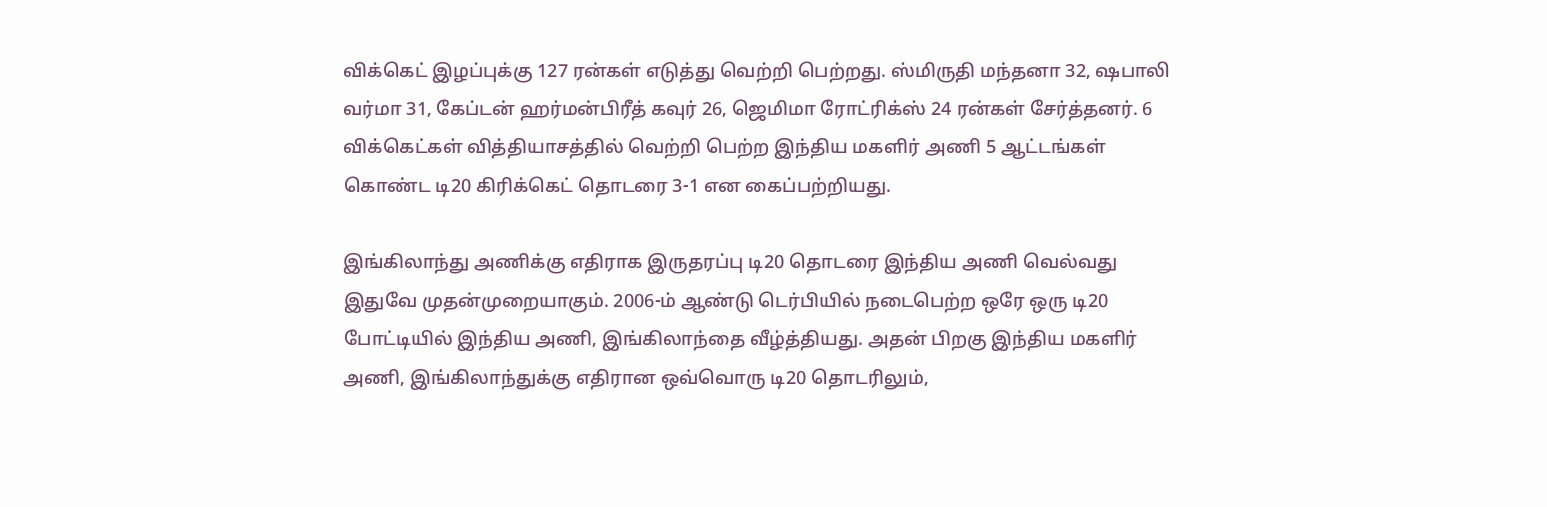விக்கெட் இழப்புக்கு 127 ரன்கள் எடுத்து வெற்றி பெற்றது. ஸ்மிருதி மந்தனா 32, ஷபாலி வர்மா 31, கேப்டன் ஹர்மன்பிரீத் கவுர் 26, ஜெமிமா ரோட்ரிக்ஸ் 24 ரன்கள் சேர்த்தனர். 6 விக்கெட்கள் வித்தியாசத்தில் வெற்றி பெற்ற இந்திய மகளிர் அணி 5 ஆட்டங்கள் கொண்ட டி20 கிரிக்கெட் தொடரை 3-1 என கைப்பற்றியது.

இங்கிலாந்து அணிக்கு எதிராக இருதரப்பு டி20 தொடரை இந்திய அணி வெல்வது இதுவே முதன்முறையாகும். 2006-ம் ஆண்டு டெர்பியில் நடைபெற்ற ஒரே ஒரு டி20 போட்டியில் இந்திய அணி, இங்கிலாந்தை வீழ்த்தியது. அதன் பிறகு இந்திய மகளிர் அணி, இங்கிலாந்துக்கு எதிரான ஒவ்வொரு டி20 தொடரிலும்,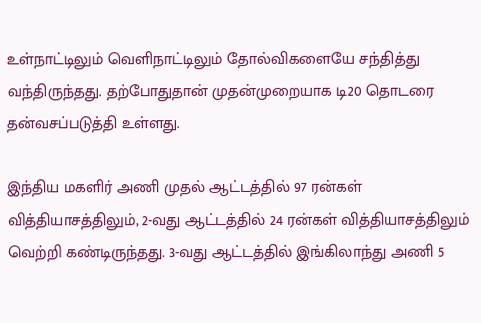உள்நாட்டிலும் வெளிநாட்டிலும் தோல்விகளையே சந்தித்து வந்திருந்தது. தற்போதுதான் முதன்முறையாக டி20 தொடரை தன்வசப்படுத்தி உள்ளது.

இந்திய மகளிர் அணி முதல் ஆட்டத்தில் 97 ரன்கள் வித்தியாசத்திலும், 2-வது ஆட்டத்தில் 24 ரன்கள் வித்தியாசத்திலும் வெற்றி கண்டிருந்தது. 3-வது ஆட்டத்தில் இங்கிலாந்து அணி 5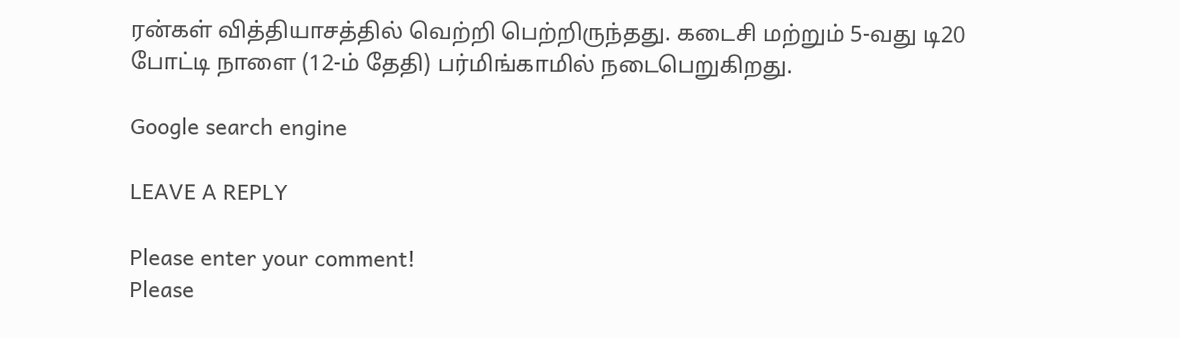ரன்கள் வித்தியாசத்தில் வெற்றி பெற்றிருந்தது. கடைசி மற்றும் 5-வது டி20 போட்டி நாளை (12-ம் தேதி) பர்மிங்காமில் நடைபெறுகிறது.

Google search engine

LEAVE A REPLY

Please enter your comment!
Please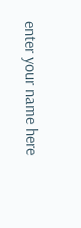enter your name here